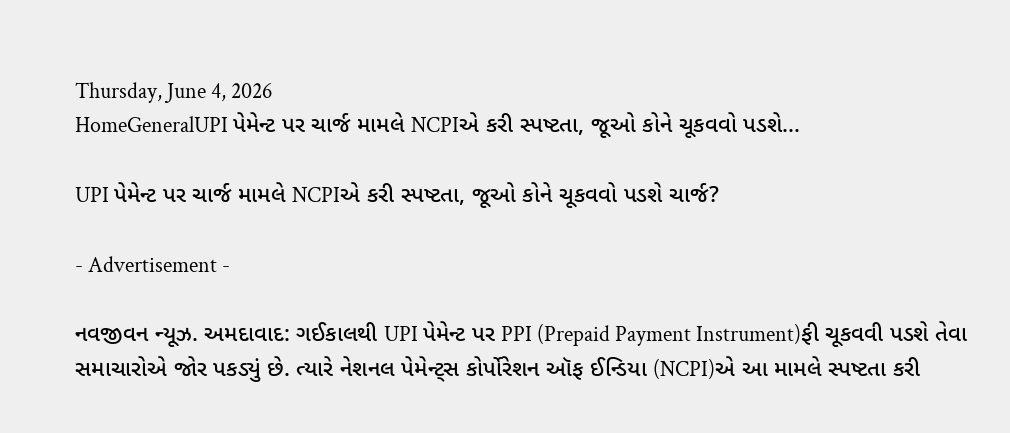Thursday, June 4, 2026
HomeGeneralUPI પેમેન્ટ પર ચાર્જ મામલે NCPIએ કરી સ્પષ્ટતા, જૂઓ કોને ચૂકવવો પડશે...

UPI પેમેન્ટ પર ચાર્જ મામલે NCPIએ કરી સ્પષ્ટતા, જૂઓ કોને ચૂકવવો પડશે ચાર્જ?

- Advertisement -

નવજીવન ન્યૂઝ. અમદાવાદ: ગઈકાલથી UPI પેમેન્ટ પર PPI (Prepaid Payment Instrument)ફી ચૂકવવી પડશે તેવા સમાચારોએ જોર પકડ્યું છે. ત્યારે નેશનલ પેમેન્ટ્સ કોર્પોરેશન ઑફ ઈન્ડિયા (NCPI)એ આ મામલે સ્પષ્ટતા કરી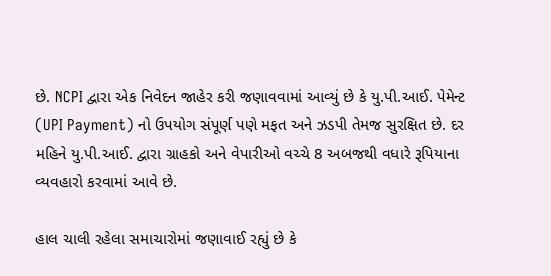છે. NCPI દ્વારા એક નિવેદન જાહેર કરી જણાવવામાં આવ્યું છે કે યુ.પી.આઈ. પેમેન્ટ (UPI Payment) નો ઉપયોગ સંપૂર્ણ પણે મફત અને ઝડપી તેમજ સુરક્ષિત છે. દર મહિને યુ.પી.આઈ. દ્વારા ગ્રાહકો અને વેપારીઓ વચ્ચે 8 અબજથી વધારે રૂપિયાના વ્યવહારો કરવામાં આવે છે.

હાલ ચાલી રહેલા સમાચારોમાં જણાવાઈ રહ્યું છે કે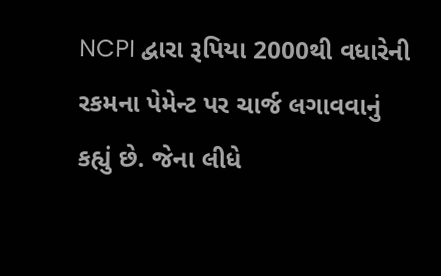NCPI દ્વારા રૂપિયા 2000થી વધારેની રકમના પેમેન્ટ પર ચાર્જ લગાવવાનું કહ્યું છે. જેના લીધે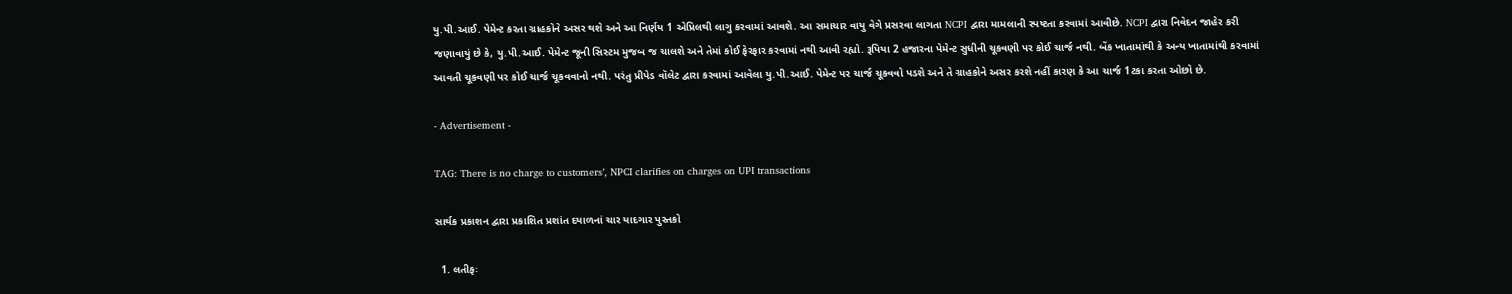યુ.પી.આઈ. પેમેન્ટ કરતા ગ્રાહકોને અસર થશે અને આ નિર્ણય 1 એપ્રિલથી લાગુ કરવામાં આવશે. આ સમાચાર વાયુ વેગે પ્રસરવા લાગતા NCPI દ્વારા મામલાની સ્પષ્ટતા કરવામાં આવીછે. NCPI દ્વારા નિવેદન જાહેર કરી જણાવાયું છે કે, યુ.પી.આઈ. પેમેન્ટ જૂની સિસ્ટમ મુજબ જ ચાલશે અને તેમાં કોઈ ફેરફાર કરવામાં નથી આવી રહ્યો. રૂપિયા 2 હજારના પેમેન્ટ સુધીની ચૂકવણી પર કોઈ ચાર્જ નથી. બેંક ખાતામાંથી કે અન્ય ખાતામાંથી કરવામાં આવતી ચૂકવણી પર કોઈ ચાર્જ ચૂકવવાનો નથી. પરંતુ પ્રીપેડ વૉલેટ દ્વારા કરવામાં આવેલા યુ.પી.આઈ. પેમેન્ટ પર ચાર્જ ચૂકવવો પડશે અને તે ગ્રાહકોને અસર કરશે નહીં કારણ કે આ ચાર્જ 1ટકા કરતા ઓછો છે.

- Advertisement -

TAG: There is no charge to customers’, NPCI clarifies on charges on UPI transactions

સાર્થક પ્રકાશન દ્વારા પ્રકાશિત પ્રશાંત દયાળનાં ચાર યાદગાર પુસ્તકો

  1. લતીફઃ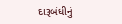દારૂબંધીનું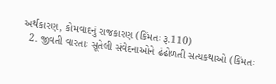અર્થકારણ, કોમવાદનું રાજકારણ (કિંમતઃ રૂ.110)
  2. જીવતી વારતાઃ સૂતેલી સંવેદનાઓને ઢંઢોળતી સત્યકથાઓ (કિંમતઃ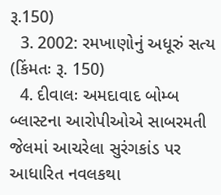રૂ.150)
  3. 2002: રમખાણોનું અધૂરું સત્ય (કિંમતઃ રૂ. 150)
  4. દીવાલઃ અમદાવાદ બોમ્બ બ્લાસ્ટના આરોપીઓએ સાબરમતી જેલમાં આચરેલા સુરંગકાંડ પર આધારિત નવલકથા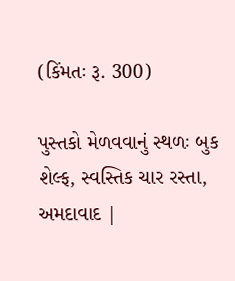(કિંમતઃ રૂ. 300)

પુસ્તકો મેળવવાનું સ્થળઃ બુક શેલ્ફ, સ્વસ્તિક ચાર રસ્તા, અમદાવાદ |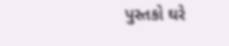પુસ્તકો ઘરે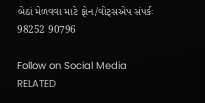બેઠાં મેળવવા માટે ફોન/વોટ્સએપ સંપર્કઃ 98252 90796

Follow on Social Media
RELATED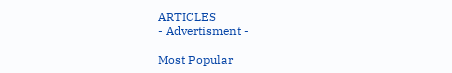ARTICLES
- Advertisment -

Most Popular